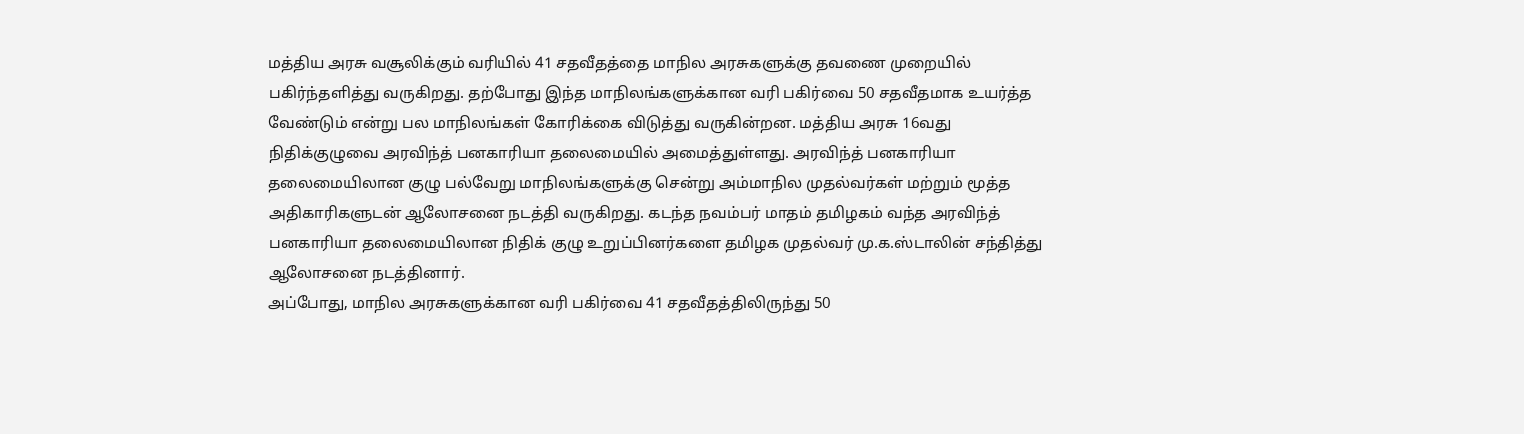மத்திய அரசு வசூலிக்கும் வரியில் 41 சதவீதத்தை மாநில அரசுகளுக்கு தவணை முறையில் பகிர்ந்தளித்து வருகிறது. தற்போது இந்த மாநிலங்களுக்கான வரி பகிர்வை 50 சதவீதமாக உயர்த்த வேண்டும் என்று பல மாநிலங்கள் கோரிக்கை விடுத்து வருகின்றன. மத்திய அரசு 16வது நிதிக்குழுவை அரவிந்த் பனகாரியா தலைமையில் அமைத்துள்ளது. அரவிந்த் பனகாரியா தலைமையிலான குழு பல்வேறு மாநிலங்களுக்கு சென்று அம்மாநில முதல்வர்கள் மற்றும் மூத்த அதிகாரிகளுடன் ஆலோசனை நடத்தி வருகிறது. கடந்த நவம்பர் மாதம் தமிழகம் வந்த அரவிந்த் பனகாரியா தலைமையிலான நிதிக் குழு உறுப்பினர்களை தமிழக முதல்வர் மு.க.ஸ்டாலின் சந்தித்து ஆலோசனை நடத்தினார்.
அப்போது, மாநில அரசுகளுக்கான வரி பகிர்வை 41 சதவீதத்திலிருந்து 50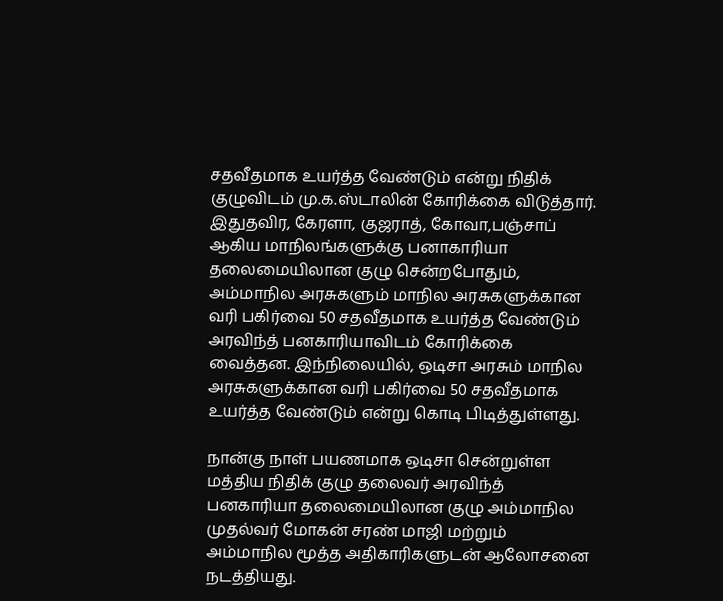சதவீதமாக உயர்த்த வேண்டும் என்று நிதிக் குழுவிடம் மு.க.ஸ்டாலின் கோரிக்கை விடுத்தார். இதுதவிர, கேரளா, குஜராத், கோவா,பஞ்சாப் ஆகிய மாநிலங்களுக்கு பனாகாரியா தலைமையிலான குழு சென்றபோதும், அம்மாநில அரசுகளும் மாநில அரசுகளுக்கான வரி பகிர்வை 50 சதவீதமாக உயர்த்த வேண்டும் அரவிந்த் பனகாரியாவிடம் கோரிக்கை வைத்தன. இந்நிலையில், ஒடிசா அரசும் மாநில அரசுகளுக்கான வரி பகிர்வை 50 சதவீதமாக உயர்த்த வேண்டும் என்று கொடி பிடித்துள்ளது.

நான்கு நாள் பயணமாக ஒடிசா சென்றுள்ள மத்திய நிதிக் குழு தலைவர் அரவிந்த் பனகாரியா தலைமையிலான குழு அம்மாநில முதல்வர் மோகன் சரண் மாஜி மற்றும் அம்மாநில மூத்த அதிகாரிகளுடன் ஆலோசனை நடத்தியது.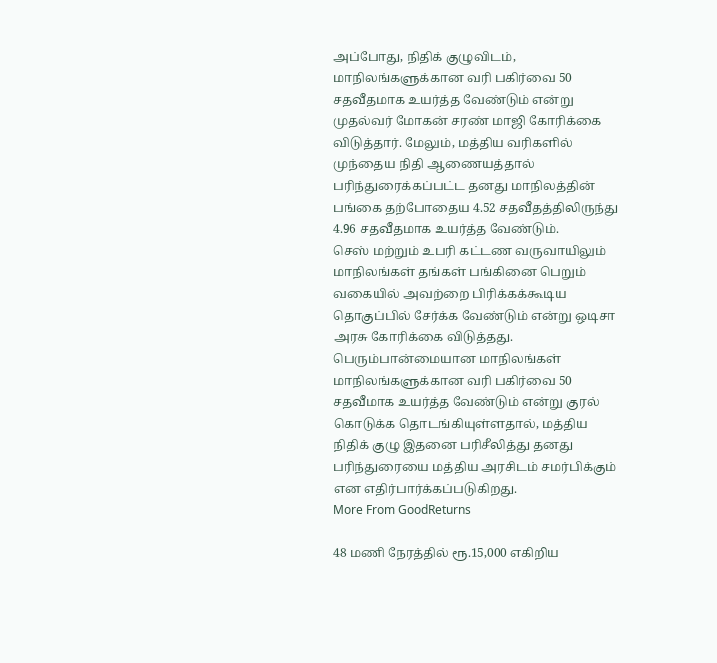அப்போது, நிதிக் குழுவிடம், மாநிலங்களுக்கான வரி பகிர்வை 50 சதவீதமாக உயர்த்த வேண்டும் என்று முதல்வர் மோகன் சரண் மாஜி கோரிக்கை விடுத்தார். மேலும், மத்திய வரிகளில் முந்தைய நிதி ஆணையத்தால் பரிந்துரைக்கப்பட்ட தனது மாநிலத்தின் பங்கை தற்போதைய 4.52 சதவீதத்திலிருந்து 4.96 சதவீதமாக உயர்த்த வேண்டும்.
செஸ் மற்றும் உபரி கட்டண வருவாயிலும் மாநிலங்கள் தங்கள் பங்கினை பெறும் வகையில் அவற்றை பிரிக்கக்கூடிய தொகுப்பில் சேர்க்க வேண்டும் என்று ஒடிசா அரசு கோரிக்கை விடுத்தது. பெரும்பான்மையான மாநிலங்கள் மாநிலங்களுக்கான வரி பகிர்வை 50 சதவீமாக உயர்த்த வேண்டும் என்று குரல் கொடுக்க தொடங்கியுள்ளதால், மத்திய நிதிக் குழு இதனை பரிசீலித்து தனது பரிந்துரையை மத்திய அரசிடம் சமர்பிக்கும் என எதிர்பார்க்கப்படுகிறது.
More From GoodReturns

48 மணி நேரத்தில் ரூ.15,000 எகிறிய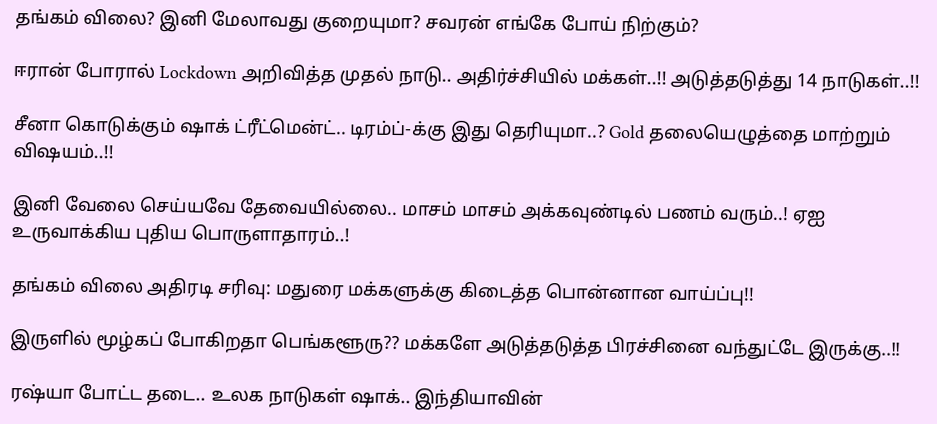தங்கம் விலை? இனி மேலாவது குறையுமா? சவரன் எங்கே போய் நிற்கும்?

ஈரான் போரால் Lockdown அறிவித்த முதல் நாடு.. அதிர்ச்சியில் மக்கள்..!! அடுத்தடுத்து 14 நாடுகள்..!!

சீனா கொடுக்கும் ஷாக் ட்ரீட்மென்ட்.. டிரம்ப்-க்கு இது தெரியுமா..? Gold தலையெழுத்தை மாற்றும் விஷயம்..!!

இனி வேலை செய்யவே தேவையில்லை.. மாசம் மாசம் அக்கவுண்டில் பணம் வரும்..! ஏஐ உருவாக்கிய புதிய பொருளாதாரம்..!

தங்கம் விலை அதிரடி சரிவு: மதுரை மக்களுக்கு கிடைத்த பொன்னான வாய்ப்பு!!

இருளில் மூழ்கப் போகிறதா பெங்களூரு?? மக்களே அடுத்தடுத்த பிரச்சினை வந்துட்டே இருக்கு..!!

ரஷ்யா போட்ட தடை.. உலக நாடுகள் ஷாக்.. இந்தியாவின்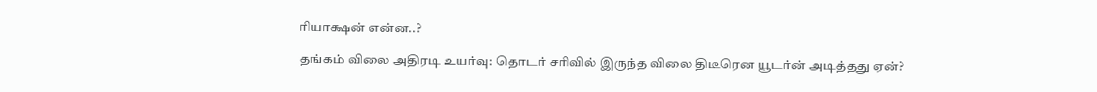ரியாக்ஷன் என்ன..?

தங்கம் விலை அதிரடி உயர்வு: தொடர் சரிவில் இருந்த விலை திடீரென யூடர்ன் அடித்தது ஏன்?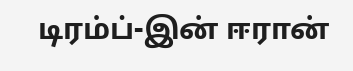டிரம்ப்-இன் ஈரான்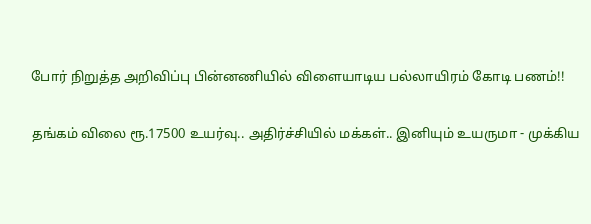போர் நிறுத்த அறிவிப்பு பின்னணியில் விளையாடிய பல்லாயிரம் கோடி பணம்!!

தங்கம் விலை ரூ.17500 உயர்வு.. அதிர்ச்சியில் மக்கள்.. இனியும் உயருமா - முக்கிய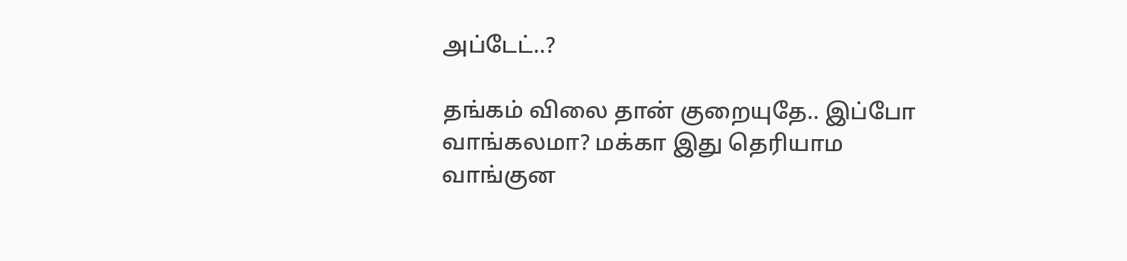அப்டேட்..?

தங்கம் விலை தான் குறையுதே.. இப்போ வாங்கலமா? மக்கா இது தெரியாம வாங்குன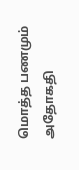மொத்த பணமும் அதோகதி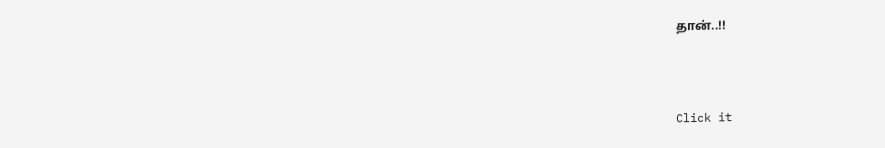தான்..!!



Click it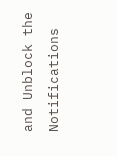and Unblock the Notifications